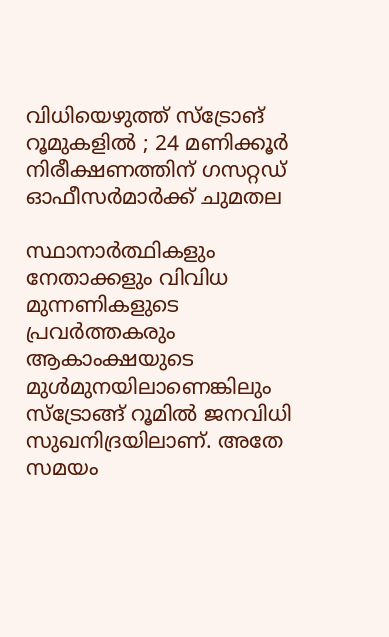വിധിയെഴുത്ത് സ്‌ട്രോങ് റൂമുകളിൽ ; 24 മണിക്കൂര്‍ നിരീക്ഷണത്തിന് ഗസറ്റഡ് ഓഫീസര്‍മാര്‍ക്ക് ചുമതല

സ്ഥാനാർത്ഥികളും നേതാക്കളും വിവിധ മുന്നണികളുടെ പ്രവർത്തകരും ആകാംക്ഷയുടെ മുൾമുനയിലാണെങ്കിലും സ്‌ട്രോങ്ങ് റൂമിൽ ജനവിധി സുഖനിദ്രയിലാണ്. അതേ സമയം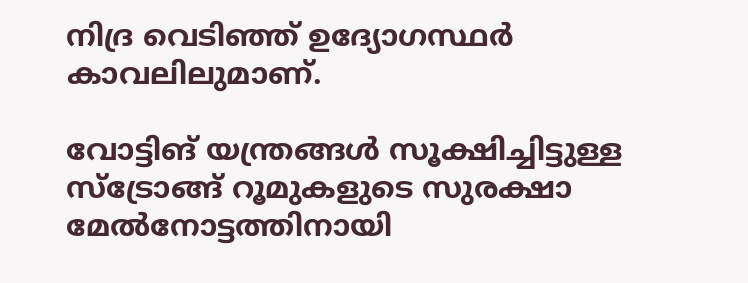നിദ്ര വെടിഞ്ഞ് ഉദ്യോഗസ്ഥർ കാവലിലുമാണ്.

വോട്ടിങ് യന്ത്രങ്ങള്‍ സൂക്ഷിച്ചിട്ടുള്ള സ്‌ട്രോങ്ങ് റൂമുകളുടെ സുരക്ഷാ മേല്‍നോട്ടത്തിനായി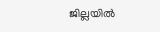ജില്ലയില്‍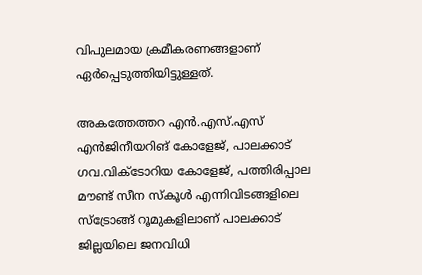വിപുലമായ ക്രമീകരണങ്ങളാണ് ഏര്‍പ്പെടുത്തിയിട്ടുള്ളത്.

അകത്തേത്തറ എന്‍.എസ്.എസ് എന്‍ജിനീയറിങ് കോളേജ്, പാലക്കാട് ഗവ.വിക്ടോറിയ കോളേജ്, പത്തിരിപ്പാല മൗണ്ട് സീന സ്‌കൂൾ എന്നിവിടങ്ങളിലെ സ്‌ട്രോങ്ങ് റൂമുകളിലാണ് പാലക്കാട് ജില്ലയിലെ ജനവിധി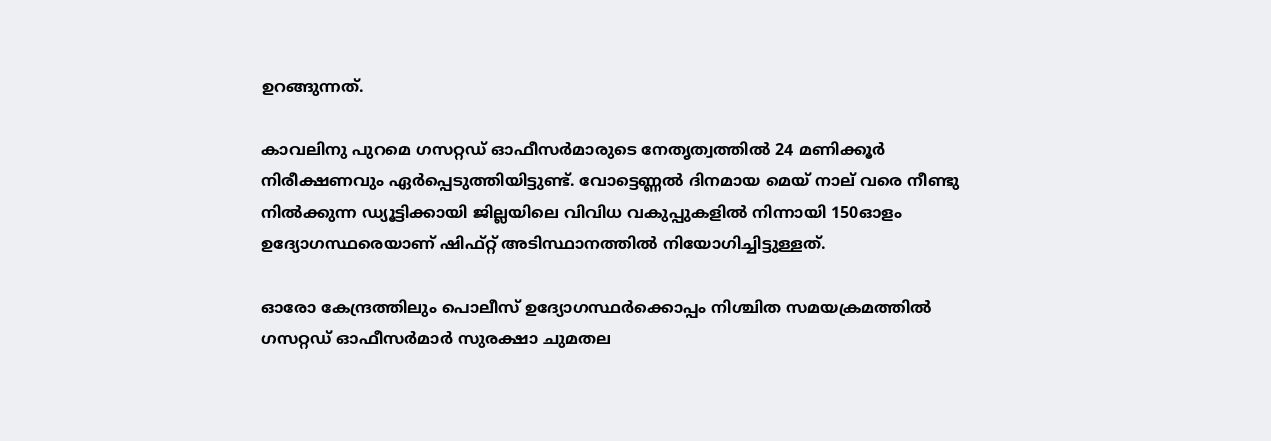ഉറങ്ങുന്നത്.

കാവലിനു പുറമെ ഗസറ്റഡ് ഓഫീസര്‍മാരുടെ നേതൃത്വത്തില്‍ 24 മണിക്കൂര്‍ നിരീക്ഷണവും ഏര്‍പ്പെടുത്തിയിട്ടുണ്ട്. വോട്ടെണ്ണല്‍ ദിനമായ മെയ് നാല് വരെ നീണ്ടു നില്‍ക്കുന്ന ഡ്യൂട്ടിക്കായി ജില്ലയിലെ വിവിധ വകുപ്പുകളില്‍ നിന്നായി 150ഓളം ഉദ്യോഗസ്ഥരെയാണ് ഷിഫ്റ്റ് അടിസ്ഥാനത്തില്‍ നിയോഗിച്ചിട്ടുള്ളത്.

ഓരോ കേന്ദ്രത്തിലും പൊലീസ് ഉദ്യോഗസ്ഥര്‍ക്കൊപ്പം നിശ്ചിത സമയക്രമത്തില്‍ ഗസറ്റഡ് ഓഫീസര്‍മാര്‍ സുരക്ഷാ ചുമതല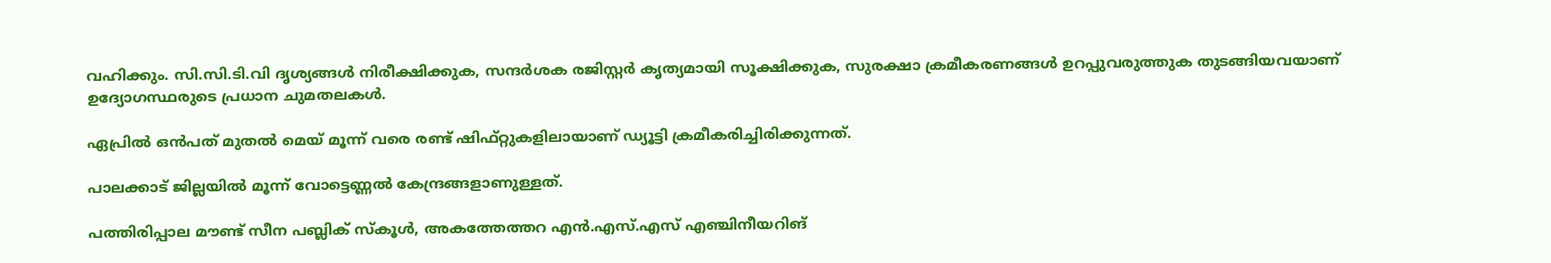വഹിക്കും. സി.സി.ടി.വി ദൃശ്യങ്ങള്‍ നിരീക്ഷിക്കുക, സന്ദര്‍ശക രജിസ്റ്റര്‍ കൃത്യമായി സൂക്ഷിക്കുക, സുരക്ഷാ ക്രമീകരണങ്ങള്‍ ഉറപ്പുവരുത്തുക തുടങ്ങിയവയാണ് ഉദ്യോഗസ്ഥരുടെ പ്രധാന ചുമതലകള്‍.

ഏപ്രില്‍ ഒന്‍പത് മുതല്‍ മെയ് മൂന്ന് വരെ രണ്ട് ഷിഫ്റ്റുകളിലായാണ് ഡ്യൂട്ടി ക്രമീകരിച്ചിരിക്കുന്നത്.

പാലക്കാട് ജില്ലയില്‍ മൂന്ന് വോട്ടെണ്ണല്‍ കേന്ദ്രങ്ങളാണുള്ളത്.

പത്തിരിപ്പാല മൗണ്ട് സീന പബ്ലിക് സ്‌കൂള്‍, അകത്തേത്തറ എന്‍.എസ്.എസ് എഞ്ചിനീയറിങ്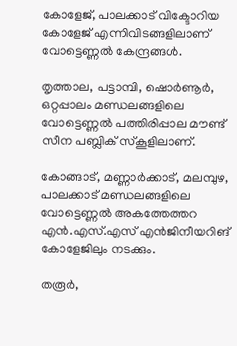കോളേജ്, പാലക്കാട് വിക്ടോറിയ കോളേജ് എന്നിവിടങ്ങളിലാണ് വോട്ടെണ്ണല്‍ കേന്ദ്രങ്ങള്‍.

തൃത്താല, പട്ടാമ്പി, ഷൊര്‍ണൂര്‍, ഒറ്റപ്പാലം മണ്ഡലങ്ങളിലെ വോട്ടെണ്ണല്‍ പത്തിരിപ്പാല മൗണ്ട് സീന പബ്ലിക് സ്‌കൂളിലാണ്.

കോങ്ങാട്, മണ്ണാര്‍ക്കാട്, മലമ്പുഴ, പാലക്കാട് മണ്ഡലങ്ങളിലെ വോട്ടെണ്ണല്‍ അകത്തേത്തറ എന്‍.എസ്.എസ് എന്‍ജിനീയറിങ് കോളേജിലും നടക്കും.

തരൂര്‍,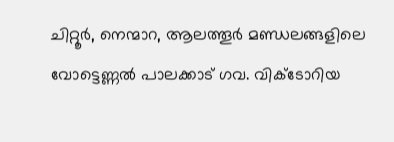ചിറ്റൂര്‍, നെന്മാറ, ആലത്തൂര്‍ മണ്ഡലങ്ങളിലെ വോട്ടെണ്ണല്‍ പാലക്കാട് ഗവ. വിക്ടോറിയ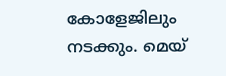കോളേജിലും നടക്കും. മെയ്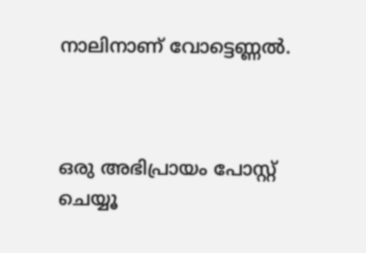നാലിനാണ് വോട്ടെണ്ണല്‍.



ഒരു അഭിപ്രായം പോസ്റ്റ് ചെയ്യൂ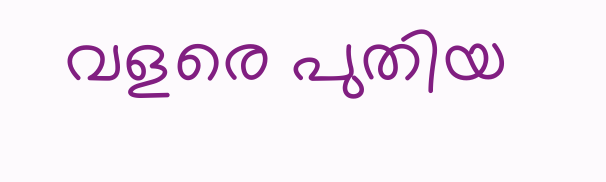വളരെ പുതിയ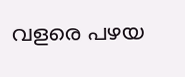വളരെ പഴയ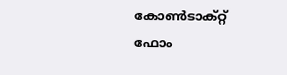കോൺടാക്റ്റ് ഫോം